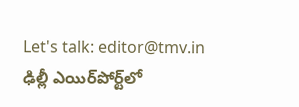Let's talk: editor@tmv.in
ఢిల్లీ ఎయిర్‌‌పోర్ట్‌లో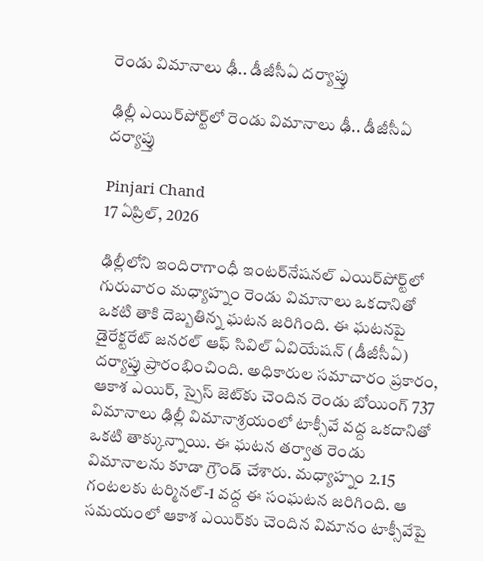రెండు విమానాలు ఢీ.. డీజీసీఏ దర్యాప్తు

ఢిల్లీ ఎయిర్‌‌పోర్ట్‌లో రెండు విమానాలు ఢీ.. డీజీసీఏ దర్యాప్తు

Pinjari Chand
17 ఏప్రిల్, 2026

ఢిల్లీలోని ఇందిరాగాంధీ ఇంటర్‌‌నేషనల్‌ ఎయిర్‌‌పోర్ట్‌లో గురువారం మధ్యాహ్నం రెండు విమానాలు ఒకదానితో ఒకటి తాకి దెబ్బతిన్న ఘటన జరిగింది. ఈ ఘటనపై డైరేక్టరేట్‌ జనరల్‌ ఆఫ్‌ సివిల్‌ ఏవియేషన్‌ (డీజీసీఏ) దర్యాప్తు ప్రారంభించింది. అధికారుల సమాచారం ప్రకారం, ఆకాశ ఎయిర్‌‌, స్పైస్‌ జెట్‌కు చెందిన రెండు బోయింగ్‌ 737 విమానాలు ఢిల్లీ విమానాశ్రయంలో టాక్సీవే వద్ద ఒకదానితో ఒకటి తాక్కున్నాయి. ఈ ఘటన తర్వాత రెండు విమానాలను కూడా గ్రౌండ్‌ చేశారు. మధ్యాహ్నం 2.15 గంటలకు టర్మినల్-1 వద్ద ఈ సంఘటన జరిగింది. ఆ సమయంలో ఆకాశ ఎయిర్‌కు చెందిన విమానం టాక్సీవేపై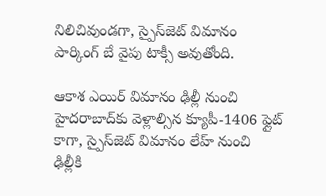నిలిచివుండగా, స్పైస్‌జెట్‌ విమానం పార్కింగ్‌ బే వైపు టాక్సీ అవుతోంది.

ఆకాశ ఎయిర్‌ విమానం ఢిల్లీ నుంచి హైదరాబాద్‌కు వెళ్లాల్సిన క్యూపీ-1406 ఫ్లైట్ కాగా, స్పైస్‌జెట్‌ విమానం లేహ్‌ నుంచి ఢిల్లీకి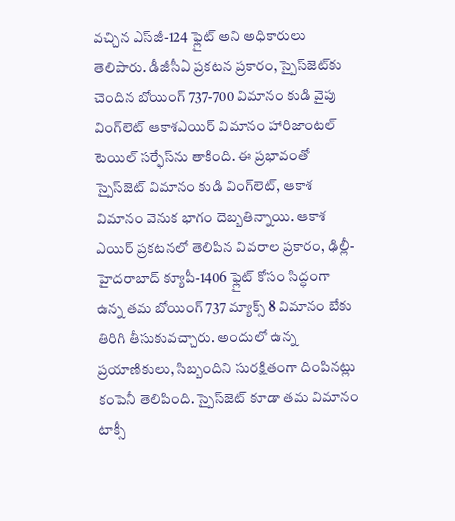వచ్చిన ఎస్‌జీ-124 ఫ్లైట్ అని అధికారులు తెలిపారు. డీజీసీఏ ప్రకటన ప్రకారం, స్పైస్‌జెట్‌కు చెందిన బోయింగ్‌ 737-700 విమానం కుడి వైపు వింగ్‌లెట్‌ ఆకాశఎయిర్‌ విమానం హారిజాంటల్ టెయిల్ సర్ఫేస్‌ను తాకింది. ఈ ప్రభావంతో స్పైస్‌జెట్ విమానం కుడి వింగ్‌లెట్‌, ఆకాశ విమానం వెనుక భాగం దెబ్బతిన్నాయి. ఆకాశ ఎయిర్‌ ప్రకటనలో తెలిపిన వివరాల ప్రకారం, ఢిల్లీ-హైదరాబాద్‌ క్యూపీ-1406 ఫ్లైట్ కోసం సిద్ధంగా ఉన్న తమ బోయింగ్‌ 737 మ్యాక్స్‌ 8 విమానం బేకు తిరిగి తీసుకువచ్చారు. అందులో ఉన్న ప్రయాణికులు, సిబ్బందిని సురక్షితంగా దింపినట్లు కంపెనీ తెలిపింది. స్పైస్‌జెట్‌ కూడా తమ విమానం టాక్సీ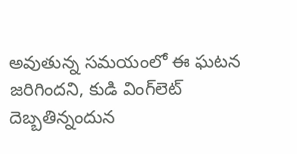అవుతున్న సమయంలో ఈ ఘటన జరిగిందని, కుడి వింగ్‌లెట్‌ దెబ్బతిన్నందున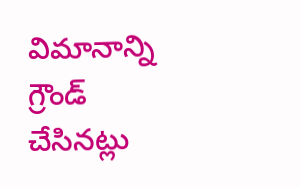విమానాన్ని గ్రౌండ్‌ చేసినట్లు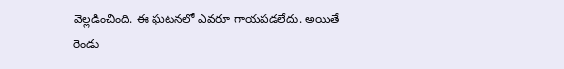వెల్లడించింది. ఈ ఘటనలో ఎవరూ గాయపడలేదు. అయితే రెండు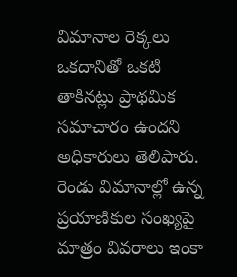విమానాల రెక్కలు ఒకదానితో ఒకటి తాకినట్లు ప్రాథమిక సమాచారం ఉందని అధికారులు తెలిపారు. రెండు విమానాల్లో ఉన్న ప్రయాణికుల సంఖ్యపై మాత్రం వివరాలు ఇంకా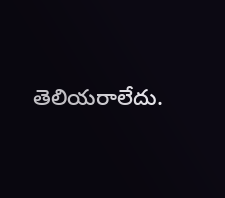తెలియరాలేదు.